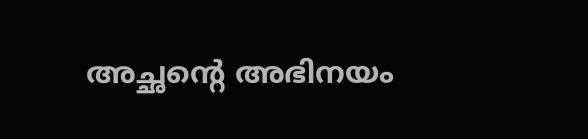അച്ഛന്റെ അഭിനയം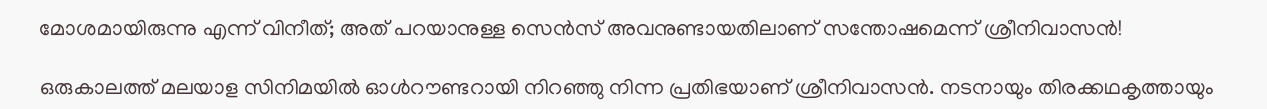മോശമായിരുന്നു എന്ന് വിനീത്; അത് പറയാനുള്ള സെൻസ് അവനുണ്ടായതിലാണ് സന്തോഷമെന്ന് ശ്രീനിവാസൻ!

ഒരുകാലത്ത് മലയാള സിനിമയിൽ ഓൾറൗണ്ടറായി നിറഞ്ഞു നിന്ന പ്രതിഭയാണ് ശ്രീനിവാസൻ. നടനായും തിരക്കഥകൃത്തായും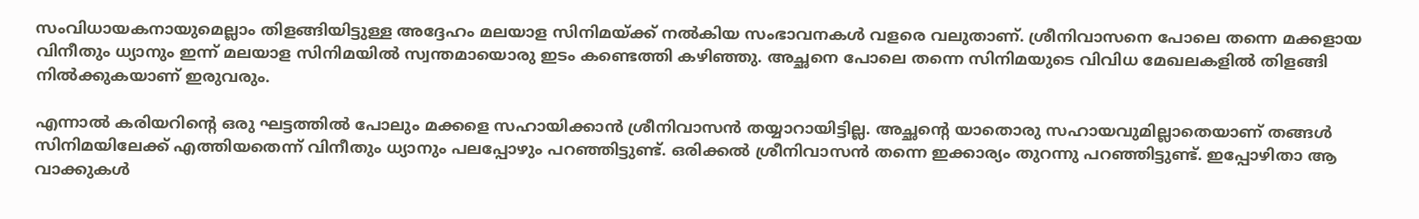സംവിധായകനായുമെല്ലാം തിളങ്ങിയിട്ടുള്ള അദ്ദേഹം മലയാള സിനിമയ്ക്ക് നൽകിയ സംഭാവനകൾ വളരെ വലുതാണ്. ശ്രീനിവാസനെ പോലെ തന്നെ മക്കളായ വിനീതും ധ്യാനും ഇന്ന് മലയാള സിനിമയിൽ സ്വന്തമായൊരു ഇടം കണ്ടെത്തി കഴിഞ്ഞു. അച്ഛനെ പോലെ തന്നെ സിനിമയുടെ വിവിധ മേഖലകളിൽ തിളങ്ങി നിൽക്കുകയാണ് ഇരുവരും.

എന്നാൽ കരിയറിന്റെ ഒരു ഘട്ടത്തിൽ പോലും മക്കളെ സഹായിക്കാൻ ശ്രീനിവാസൻ തയ്യാറായിട്ടില്ല. അച്ഛന്റെ യാതൊരു സഹായവുമില്ലാതെയാണ് തങ്ങൾ സിനിമയിലേക്ക് എത്തിയതെന്ന് വിനീതും ധ്യാനും പലപ്പോഴും പറഞ്ഞിട്ടുണ്ട്. ഒരിക്കൽ ശ്രീനിവാസൻ തന്നെ ഇക്കാര്യം തുറന്നു പറഞ്ഞിട്ടുണ്ട്. ഇപ്പോഴിതാ ആ വാക്കുകൾ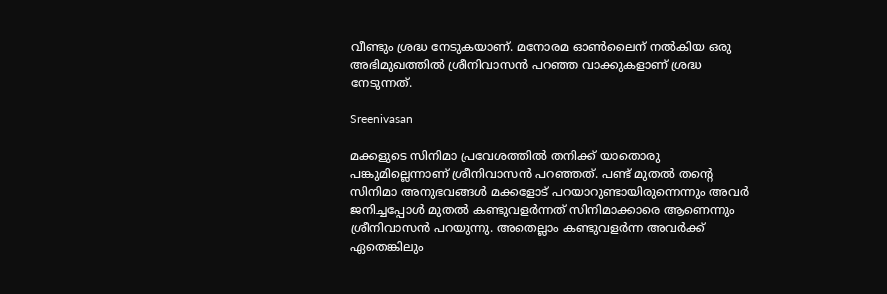വീണ്ടും ശ്രദ്ധ നേടുകയാണ്. മനോരമ ഓൺലൈന് നൽകിയ ഒരു അഭിമുഖത്തിൽ ശ്രീനിവാസൻ പറഞ്ഞ വാക്കുകളാണ് ശ്രദ്ധ നേടുന്നത്.

Sreenivasan

മക്കളുടെ സിനിമാ പ്രവേശത്തിൽ തനിക്ക് യാതൊരു പങ്കുമില്ലെന്നാണ് ശ്രീനിവാസൻ പറഞ്ഞത്. പണ്ട് മുതൽ തന്റെ സിനിമാ അനുഭവങ്ങൾ മക്കളോട് പറയാറുണ്ടായിരുന്നെന്നും അവർ ജനിച്ചപ്പോൾ മുതൽ കണ്ടുവളർന്നത് സിനിമാക്കാരെ ആണെന്നും ശ്രീനിവാസൻ പറയുന്നു. അതെല്ലാം കണ്ടുവളർന്ന അവർക്ക് ഏതെങ്കിലും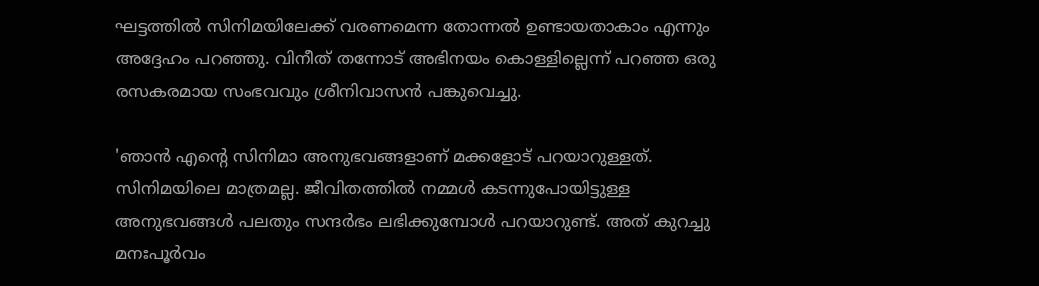ഘട്ടത്തിൽ സിനിമയിലേക്ക് വരണമെന്ന തോന്നൽ ഉണ്ടായതാകാം എന്നും അദ്ദേഹം പറഞ്ഞു. വിനീത് തന്നോട് അഭിനയം കൊള്ളില്ലെന്ന് പറഞ്ഞ ഒരു രസകരമായ സംഭവവും ശ്രീനിവാസൻ പങ്കുവെച്ചു.

'ഞാൻ എന്റെ സിനിമാ അനുഭവങ്ങളാണ് മക്കളോട് പറയാറുള്ളത്. സിനിമയിലെ മാത്രമല്ല. ജീവിതത്തിൽ നമ്മൾ കടന്നുപോയിട്ടുള്ള അനുഭവങ്ങൾ പലതും സന്ദർഭം ലഭിക്കുമ്പോൾ പറയാറുണ്ട്. അത് കുറച്ചു മനഃപൂർവം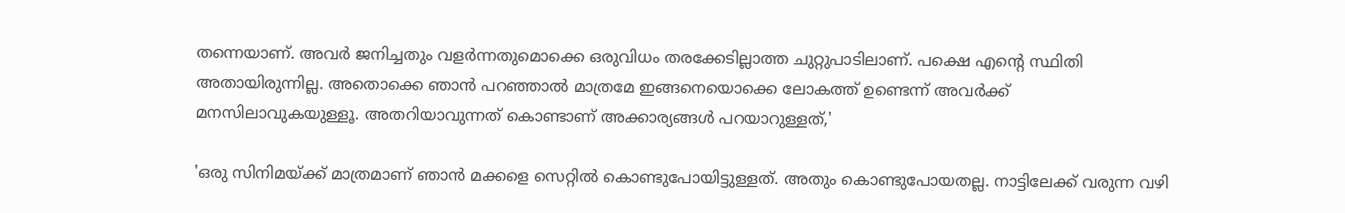തന്നെയാണ്. അവർ ജനിച്ചതും വളർന്നതുമൊക്കെ ഒരുവിധം തരക്കേടില്ലാത്ത ചുറ്റുപാടിലാണ്. പക്ഷെ എന്റെ സ്ഥിതി അതായിരുന്നില്ല. അതൊക്കെ ഞാൻ പറഞ്ഞാൽ മാത്രമേ ഇങ്ങനെയൊക്കെ ലോകത്ത് ഉണ്ടെന്ന് അവർക്ക് മനസിലാവുകയുള്ളൂ. അതറിയാവുന്നത് കൊണ്ടാണ് അക്കാര്യങ്ങൾ പറയാറുള്ളത്,'

'ഒരു സിനിമയ്ക്ക് മാത്രമാണ് ഞാൻ മക്കളെ സെറ്റിൽ കൊണ്ടുപോയിട്ടുള്ളത്. അതും കൊണ്ടുപോയതല്ല. നാട്ടിലേക്ക് വരുന്ന വഴി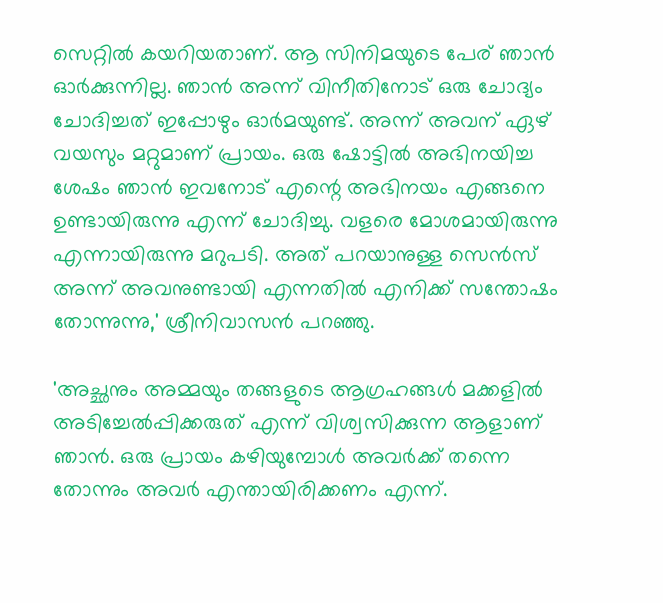സെറ്റിൽ കയറിയതാണ്. ആ സിനിമയുടെ പേര് ഞാൻ ഓർക്കുന്നില്ല. ഞാൻ അന്ന് വിനീതിനോട് ഒരു ചോദ്യം ചോദിച്ചത് ഇപ്പോഴും ഓർമയുണ്ട്. അന്ന് അവന് ഏഴ് വയസും മറ്റുമാണ് പ്രായം. ഒരു ഷോട്ടിൽ അഭിനയിച്ച ശേഷം ഞാൻ ഇവനോട് എന്റെ അഭിനയം എങ്ങനെ ഉണ്ടായിരുന്നു എന്ന് ചോദിച്ചു. വളരെ മോശമായിരുന്നു എന്നായിരുന്നു മറുപടി. അത് പറയാനുള്ള സെൻസ് അന്ന് അവനുണ്ടായി എന്നതിൽ എനിക്ക് സന്തോഷം തോന്നുന്നു,' ശ്രീനിവാസൻ പറഞ്ഞു.

'അച്ഛനും അമ്മയും തങ്ങളുടെ ആഗ്രഹങ്ങൾ മക്കളിൽ അടിച്ചേൽപ്പിക്കരുത് എന്ന് വിശ്വസിക്കുന്ന ആളാണ് ഞാൻ. ഒരു പ്രായം കഴിയുമ്പോൾ അവർക്ക് തന്നെ തോന്നും അവർ എന്തായിരിക്കണം എന്ന്.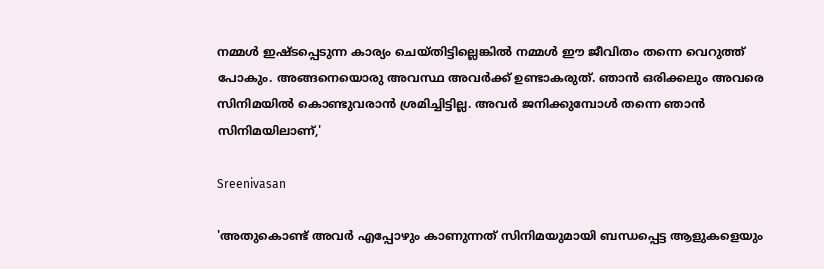നമ്മൾ ഇഷ്ടപ്പെടുന്ന കാര്യം ചെയ്തിട്ടില്ലെങ്കിൽ നമ്മൾ ഈ ജീവിതം തന്നെ വെറുത്ത് പോകും. അങ്ങനെയൊരു അവസ്ഥ അവർക്ക് ഉണ്ടാകരുത്. ഞാൻ ഒരിക്കലും അവരെ സിനിമയിൽ കൊണ്ടുവരാൻ ശ്രമിച്ചിട്ടില്ല. അവർ ജനിക്കുമ്പോൾ തന്നെ ഞാൻ സിനിമയിലാണ്,'

Sreenivasan

'അതുകൊണ്ട് അവർ എപ്പോഴും കാണുന്നത് സിനിമയുമായി ബന്ധപ്പെട്ട ആളുകളെയും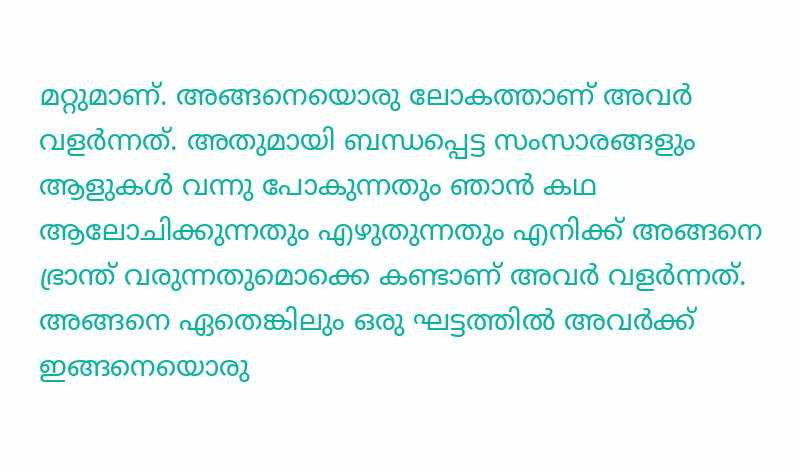മറ്റുമാണ്. അങ്ങനെയൊരു ലോകത്താണ് അവർ വളർന്നത്. അതുമായി ബന്ധപ്പെട്ട സംസാരങ്ങളും ആളുകൾ വന്നു പോകുന്നതും ഞാൻ കഥ ആലോചിക്കുന്നതും എഴുതുന്നതും എനിക്ക് അങ്ങനെ ഭ്രാന്ത് വരുന്നതുമൊക്കെ കണ്ടാണ് അവർ വളർന്നത്. അങ്ങനെ ഏതെങ്കിലും ഒരു ഘട്ടത്തിൽ അവർക്ക് ഇങ്ങനെയൊരു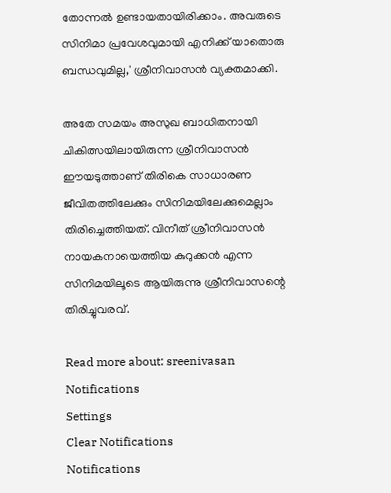തോന്നൽ ഉണ്ടായതായിരിക്കാം. അവരുടെ സിനിമാ പ്രവേശവുമായി എനിക്ക് യാതൊരു ബന്ധവുമില്ല,' ശ്രീനിവാസൻ വ്യക്തമാക്കി.

അതേ സമയം അസുഖ ബാധിതനായി ചികിത്സയിലായിരുന്ന ശ്രീനിവാസൻ ഈയടുത്താണ് തിരികെ സാധാരണ ജീവിതത്തിലേക്കും സിനിമയിലേക്കുമെല്ലാം തിരിച്ചെത്തിയത്. വിനീത് ശ്രീനിവാസൻ നായകനായെത്തിയ കുറുക്കൻ എന്ന സിനിമയിലൂടെ ആയിരുന്നു ശ്രീനിവാസന്റെ തിരിച്ചുവരവ്.

Read more about: sreenivasan
Notifications
Settings
Clear Notifications
Notifications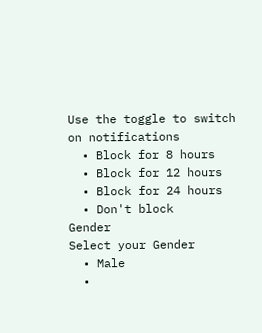Use the toggle to switch on notifications
  • Block for 8 hours
  • Block for 12 hours
  • Block for 24 hours
  • Don't block
Gender
Select your Gender
  • Male
  •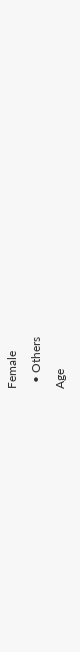Female
  • Others
Age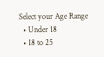Select your Age Range
  • Under 18
  • 18 to 25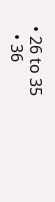• 26 to 35
  • 36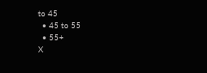to 45
  • 45 to 55
  • 55+
X